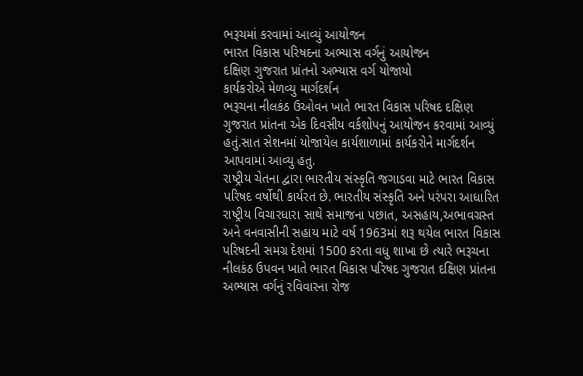ભરૂચમાં કરવામાં આવ્યું આયોજન
ભારત વિકાસ પરિષદના અભ્યાસ વર્ગનું આયોજન
દક્ષિણ ગુજરાત પ્રાંતનો અભ્યાસ વર્ગ યોજાયો
કાર્યકરોએ મેળવ્યુ માર્ગદર્શન
ભરૂચના નીલકંઠ ઉઓવન ખાતે ભારત વિકાસ પરિષદ દક્ષિણ ગુજરાત પ્રાંતના એક દિવસીય વર્કશોપનું આયોજન કરવામાં આવ્યું હતું.સાત સેશનમાં યોજાયેલ કાર્યશાળામાં કાર્યકરોને માર્ગદર્શન આપવામાં આવ્યુ હતુ.
રાષ્ટ્રીય ચેતના દ્વારા ભારતીય સંસ્કૃતિ જગાડવા માટે ભારત વિકાસ પરિષદ વર્ષોથી કાર્યરત છે. ભારતીય સંસ્કૃતિ અને પરંપરા આધારિત રાષ્ટ્રીય વિચારધારા સાથે સમાજના પછાત, અસહાય,અભાવગ્રસ્ત અને વનવાસીની સહાય માટે વર્ષ 1963માં શરૂ થયેલ ભારત વિકાસ પરિષદની સમગ્ર દેશમાં 1500 કરતા વધુ શાખા છે ત્યારે ભરૂચના નીલકંઠ ઉપવન ખાતે ભારત વિકાસ પરિષદ ગુજરાત દક્ષિણ પ્રાંતના અભ્યાસ વર્ગનું રવિવારના રોજ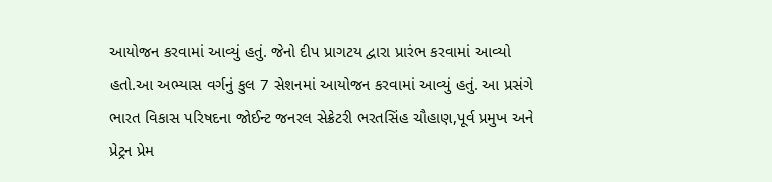આયોજન કરવામાં આવ્યું હતું. જેનો દીપ પ્રાગટય દ્વારા પ્રારંભ કરવામાં આવ્યો હતો.આ અભ્યાસ વર્ગનું કુલ 7 સેશનમાં આયોજન કરવામાં આવ્યું હતું. આ પ્રસંગે ભારત વિકાસ પરિષદના જોઈન્ટ જનરલ સેક્રેટરી ભરતસિંહ ચૌહાણ,પૂર્વ પ્રમુખ અને પ્રેટ્રન પ્રેમ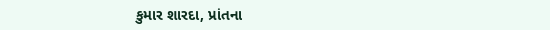કુમાર શારદા, પ્રાંતના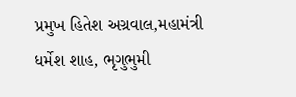પ્રમુખ હિતેશ અગ્રવાલ,મહામંત્રી ધર્મેશ શાહ, ભૃગુભુમી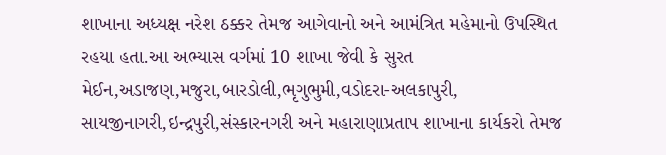શાખાના અધ્યક્ષ નરેશ ઠક્કર તેમજ આગેવાનો અને આમંત્રિત મહેમાનો ઉપસ્થિત રહયા હતા.આ અભ્યાસ વર્ગમાં 10 શાખા જેવી કે સુરત મેઈન,અડાજણ,મજુરા,બારડોલી,ભૃગુભુમી,વડોદરા-અલકાપુરી, સાયજીનાગરી,ઇન્દ્રપુરી,સંસ્કારનગરી અને મહારાણાપ્રતાપ શાખાના કાર્યકરો તેમજ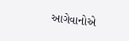આગેવાનોએ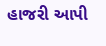હાજરી આપી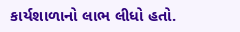કાર્યશાળાનો લાભ લીધો હતો.